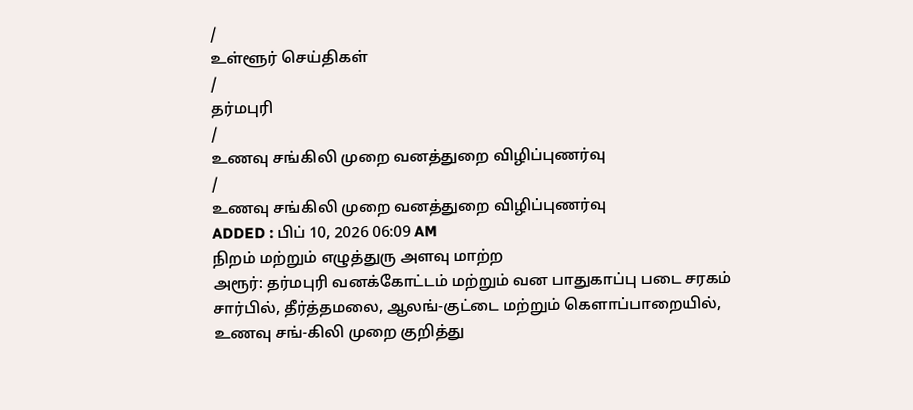/
உள்ளூர் செய்திகள்
/
தர்மபுரி
/
உணவு சங்கிலி முறை வனத்துறை விழிப்புணர்வு
/
உணவு சங்கிலி முறை வனத்துறை விழிப்புணர்வு
ADDED : பிப் 10, 2026 06:09 AM
நிறம் மற்றும் எழுத்துரு அளவு மாற்ற
அரூர்: தர்மபுரி வனக்கோட்டம் மற்றும் வன பாதுகாப்பு படை சரகம் சார்பில், தீர்த்தமலை, ஆலங்-குட்டை மற்றும் கெளாப்பாறையில், உணவு சங்-கிலி முறை குறித்து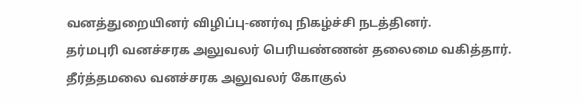வனத்துறையினர் விழிப்பு-ணர்வு நிகழ்ச்சி நடத்தினர்.
தர்மபுரி வனச்சரக அலுவலர் பெரியண்ணன் தலைமை வகித்தார். தீர்த்தமலை வனச்சரக அலுவலர் கோகுல்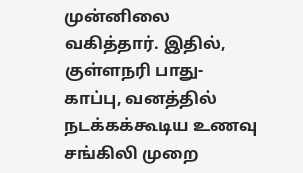முன்னிலை வகித்தார். இதில், குள்ளநரி பாது-காப்பு, வனத்தில் நடக்கக்கூடிய உணவு சங்கிலி முறை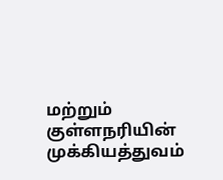மற்றும் குள்ளநரியின் முக்கியத்துவம்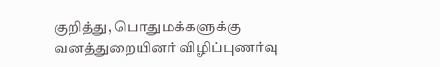குறித்து, பொதுமக்களுக்கு வனத்துறையினர் விழிப்புணர்வு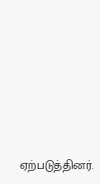ஏற்படுத்தினர்.